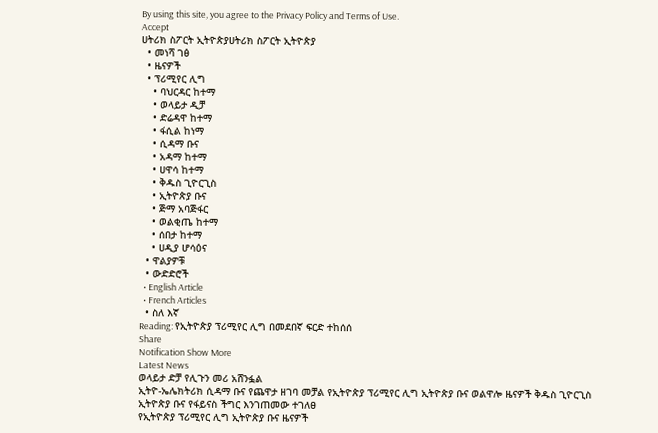By using this site, you agree to the Privacy Policy and Terms of Use.
Accept
ሀትሪክ ስፖርት ኢትዮጵያሀትሪክ ስፖርት ኢትዮጵያ
  • መነሻ ገፅ
  • ዜናዎች
  • ፕሪሚየር ሊግ
    • ባህርዳር ከተማ
    • ወላይታ ዲቻ
    • ድሬዳዋ ከተማ
    • ፋሲል ከነማ
    • ሲዳማ ቡና
    • አዳማ ከተማ
    • ሀዋሳ ከተማ
    • ቅዱስ ጊዮርጊስ
    • ኢትዮጵያ ቡና
    • ጅማ አባጅፋር
    • ወልቂጤ ከተማ
    • ሰበታ ከተማ
    • ሀዲያ ሆሳዕና
  • ዋልያዎቹ
  • ውድድሮች
  • English Article
  • French Articles
  • ስለ እኛ
Reading: የኢትዮጵያ ፕሪሚየር ሊግ በመደበኛ ፍርድ ተከሰሰ
Share
Notification Show More
Latest News
ወላይታ ድቻ የሊጉን መሪ አሸንፏል
ኢትዮ-ኤሌክትሪክ ሲዳማ ቡና የጨዋታ ዘገባ መቻል የኢትዮጵያ ፕሪሚየር ሊግ ኢትዮጵያ ቡና ወልዋሎ ዜናዎች ቅዱስ ጊዮርጊስ
ኢትዮጵያ ቡና የፋይናስ ችግር እንገጠመው ተገለፀ
የኢትዮጵያ ፕሪሚየር ሊግ ኢትዮጵያ ቡና ዜናዎች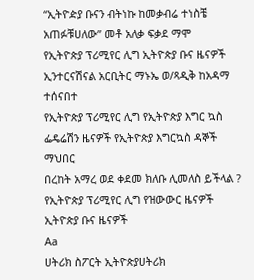“ኢትዮዽያ ቡናን ብትነኩ ከመቃብሬ ተነስቼ አጠፉቹሀለው” መቶ አለቃ ፍቃደ ማሞ
የኢትዮጵያ ፕሪሚየር ሊግ ኢትዮጵያ ቡና ዜናዎች
ኢንተርናሽናል አርቢትር ማኑኤ ወ/ጻዲቅ ከአዳማ ተሰናበተ
የኢትዮጵያ ፕሪሚየር ሊግ የኢትዮጵያ እግር ኳስ ፌዴሬሽን ዜናዎች የኢትዮጵያ እግርኳስ ዳኞች ማህበር
በረከት አማረ ወደ ቀደመ ክለቡ ሊመለስ ይችላል ?
የኢትዮጵያ ፕሪሚየር ሊግ የዝውውር ዜናዎች ኢትዮጵያ ቡና ዜናዎች
Aa
ሀትሪክ ስፖርት ኢትዮጵያሀትሪክ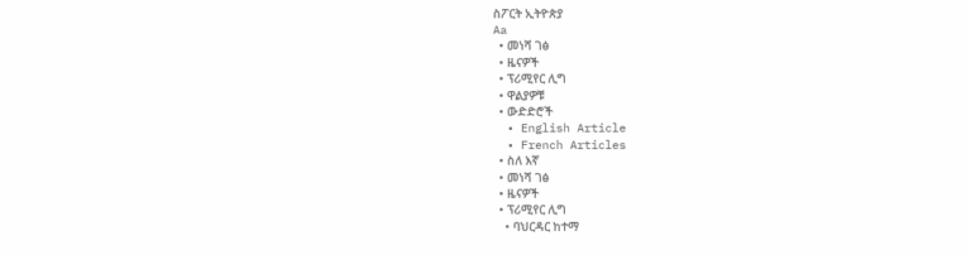ስፖርት ኢትዮጵያ
Aa
  • መነሻ ገፅ
  • ዜናዎች
  • ፕሪሚየር ሊግ
  • ዋልያዎቹ
  • ውድድሮች
  • English Article
  • French Articles
  • ስለ እኛ
  • መነሻ ገፅ
  • ዜናዎች
  • ፕሪሚየር ሊግ
    • ባህርዳር ከተማ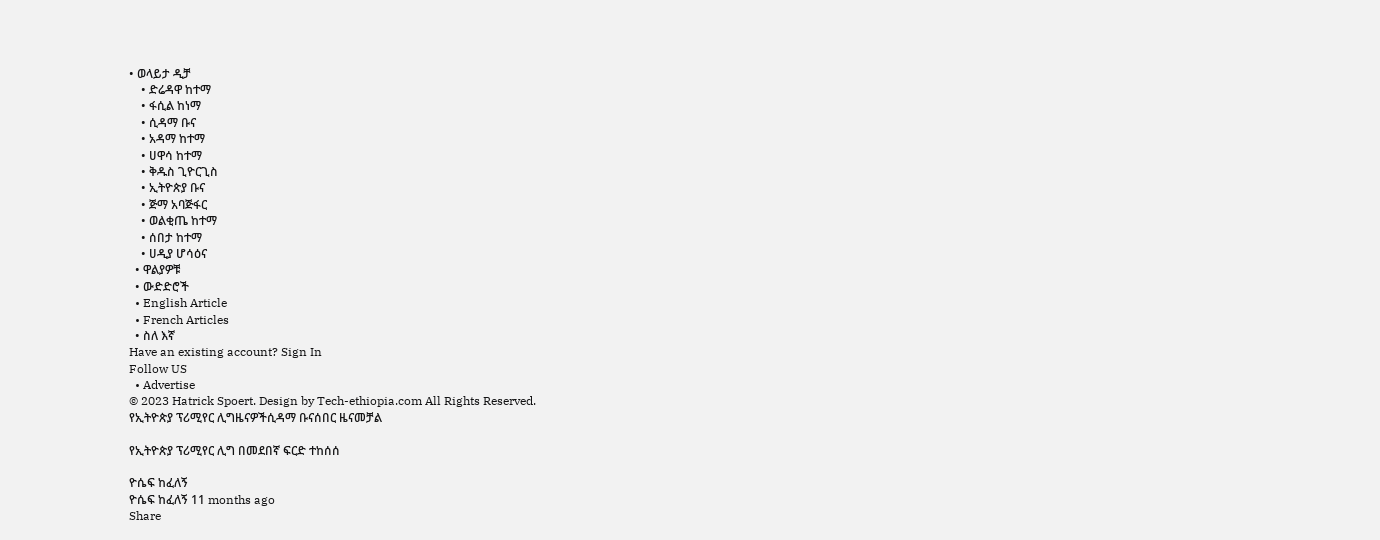• ወላይታ ዲቻ
    • ድሬዳዋ ከተማ
    • ፋሲል ከነማ
    • ሲዳማ ቡና
    • አዳማ ከተማ
    • ሀዋሳ ከተማ
    • ቅዱስ ጊዮርጊስ
    • ኢትዮጵያ ቡና
    • ጅማ አባጅፋር
    • ወልቂጤ ከተማ
    • ሰበታ ከተማ
    • ሀዲያ ሆሳዕና
  • ዋልያዎቹ
  • ውድድሮች
  • English Article
  • French Articles
  • ስለ እኛ
Have an existing account? Sign In
Follow US
  • Advertise
© 2023 Hatrick Spoert. Design by Tech-ethiopia.com All Rights Reserved.
የኢትዮጵያ ፕሪሚየር ሊግዜናዎችሲዳማ ቡናሰበር ዜናመቻል

የኢትዮጵያ ፕሪሚየር ሊግ በመደበኛ ፍርድ ተከሰሰ

ዮሴፍ ከፈለኝ
ዮሴፍ ከፈለኝ 11 months ago
Share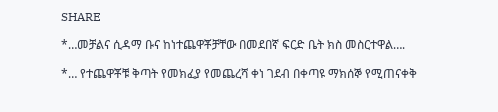SHARE

*…መቻልና ሲዳማ ቡና ከነተጨዋቾቻቸው በመደበኛ ፍርድ ቤት ክስ መስርተዋል….

*… የተጨዋቾቹ ቅጣት የመክፈያ የመጨረሻ ቀነ ገደብ በቀጣዩ ማክሰኞ የሚጠናቀቅ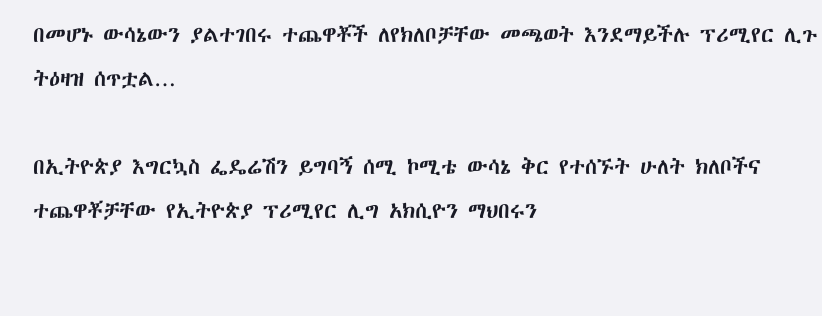በመሆኑ ውሳኔውን ያልተገበሩ ተጨዋቾች ለየክለቦቻቸው መጫወት እንደማይችሉ ፕሪሚየር ሊጉ ትዕዛዝ ሰጥቷል…

በኢትዮጵያ እግርኳስ ፌዴሬሽን ይግባኝ ሰሚ ኮሚቴ ውሳኔ ቅር የተሰኙት ሁለት ክለቦችና ተጨዋቾቻቸው የኢትዮጵያ ፕሪሚየር ሊግ አክሲዮን ማህበሩን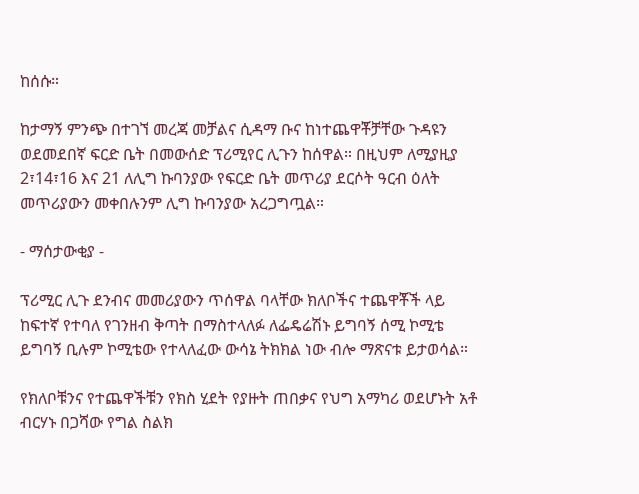ከሰሱ።

ከታማኝ ምንጭ በተገኘ መረጃ መቻልና ሲዳማ ቡና ከነተጨዋቾቻቸው ጉዳዩን ወደመደበኛ ፍርድ ቤት በመውሰድ ፕሪሚየር ሊጉን ከሰዋል። በዚህም ለሚያዚያ 2፣14፣16 እና 21 ለሊግ ኩባንያው የፍርድ ቤት መጥሪያ ደርሶት ዓርብ ዕለት መጥሪያውን መቀበሉንም ሊግ ኩባንያው አረጋግጧል።

- ማሰታውቂያ -

ፕሪሚር ሊጉ ደንብና መመሪያውን ጥሰዋል ባላቸው ክለቦችና ተጨዋቾች ላይ ከፍተኛ የተባለ የገንዘብ ቅጣት በማስተላለፉ ለፌዴሬሽኑ ይግባኝ ሰሚ ኮሚቴ ይግባኝ ቢሉም ኮሚቴው የተላለፈው ውሳኔ ትክክል ነው ብሎ ማጽናቱ ይታወሳል።

የክለቦቹንና የተጨዋችቹን የክስ ሂደት የያዙት ጠበቃና የህግ አማካሪ ወደሆኑት አቶ ብርሃኑ በጋሻው የግል ስልክ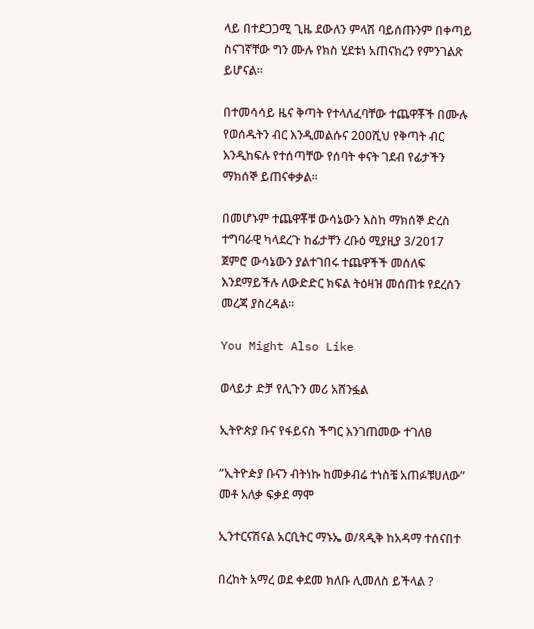ላይ በተደጋጋሚ ጊዜ ደውለን ምላሽ ባይሰጡንም በቀጣይ ስናገኛቸው ግን ሙሉ የክስ ሂደቱነ አጠናክረን የምንገልጽ ይሆናል።

በተመሳሳይ ዜና ቅጣት የተላለፈባቸው ተጨዋቾች በሙሉ የወሰዱትን ብር እንዲመልሱና 200ሺህ የቅጣት ብር እንዲከፍሉ የተሰጣቸው የሰባት ቀናት ገደብ የፊታችን ማክሰኞ ይጠናቀቃል።

በመሆኑም ተጨዋቾቹ ውሳኔውን እስከ ማክሰኞ ድረስ ተግባራዊ ካላደረጉ ከፊታቸን ረቡዕ ሚያዚያ 3/2017 ጀምሮ ውሳኔውን ያልተገበሩ ተጨዋችች መሰለፍ እንደማይችሉ ለውድድር ክፍል ትዕዛዝ መሰጠቱ የደረሰን መረጃ ያስረዳል።

You Might Also Like

ወላይታ ድቻ የሊጉን መሪ አሸንፏል

ኢትዮጵያ ቡና የፋይናስ ችግር እንገጠመው ተገለፀ

“ኢትዮዽያ ቡናን ብትነኩ ከመቃብሬ ተነስቼ አጠፉቹሀለው” መቶ አለቃ ፍቃደ ማሞ

ኢንተርናሽናል አርቢትር ማኑኤ ወ/ጻዲቅ ከአዳማ ተሰናበተ

በረከት አማረ ወደ ቀደመ ክለቡ ሊመለስ ይችላል ?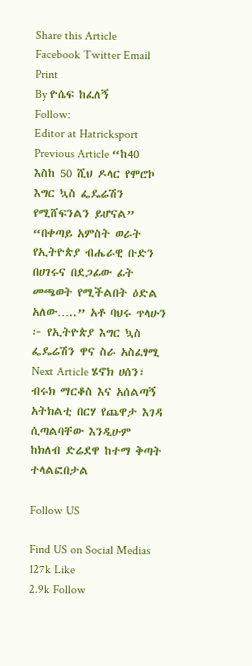Share this Article
Facebook Twitter Email Print
By ዮሴፍ ከፈለኝ
Follow:
Editor at Hatricksport
Previous Article “ከ40 እስከ 50 ሺህ ዶላር የሞሮኮ እግር ኳስ ፌዴሬሽን የሚሸፍንልን ይሆናል” “በቀጣይ አምስት ወራት የኢትዮጵያ ብሔራዊ ቡድን በሀገሩና በደጋፊው ፊት መጫወት የሚችልበት ዕድል አለው…..” አቶ ባህሩ ጥላሁን ፦ የኢትዮጵያ እግር ኳስ ፌዴሬሽን ዋና ስራ አስፈፃሚ
Next Article ሄኖክ ሀሰን፣ ብሩክ ማርቆስ እና አሰልጣኝ አትክልቲ በርሃ የጨዋታ እገዳ ሲጣልባቸው እንዲሁም ከክለብ ድሬደዋ ከተማ ቅጣት ተላልፎበታል

Follow US

Find US on Social Medias
127k Like
2.9k Follow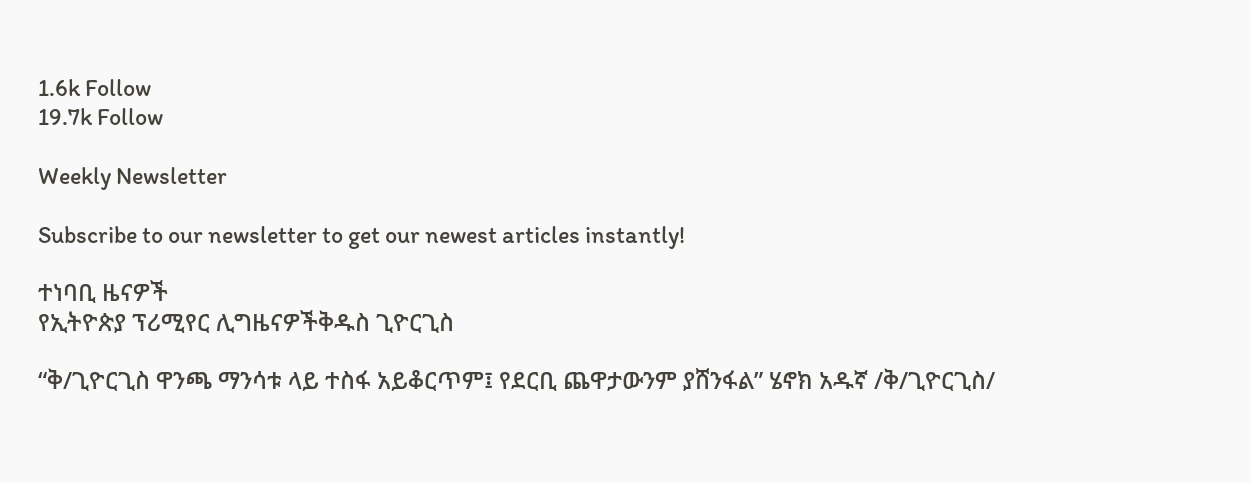1.6k Follow
19.7k Follow

Weekly Newsletter

Subscribe to our newsletter to get our newest articles instantly!

ተነባቢ ዜናዎች
የኢትዮጵያ ፕሪሚየር ሊግዜናዎችቅዱስ ጊዮርጊስ

“ቅ/ጊዮርጊስ ዋንጫ ማንሳቱ ላይ ተስፋ አይቆርጥም፤ የደርቢ ጨዋታውንም ያሸንፋል” ሄኖክ አዱኛ /ቅ/ጊዮርጊስ/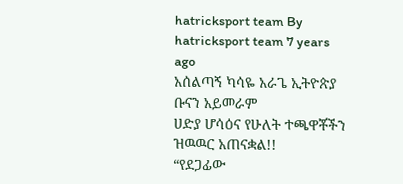hatricksport team By hatricksport team 7 years ago
አሰልጣኝ ካሳዬ አራጌ ኢትዮጵያ ቡናን አይመራም
ሀድያ ሆሳዕና የሁለት ተጫዋቾችን ዝዉዉር አጠናቋል!!
“የደጋፊው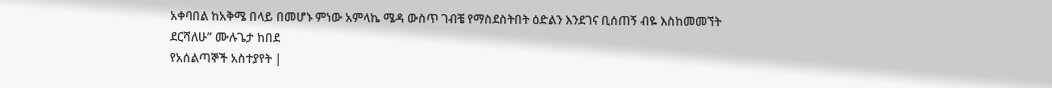አቀባበል ከአቅሜ በላይ በመሆኑ ምነው አምላኬ ሜዳ ውስጥ ገብቼ የማስደስትበት ዕድልን እንደገና ቢሰጠኝ ብዬ እስከመመኘት ደርሻለሁ” ሙሉጌታ ከበደ
የአሰልጣኞች አስተያየት |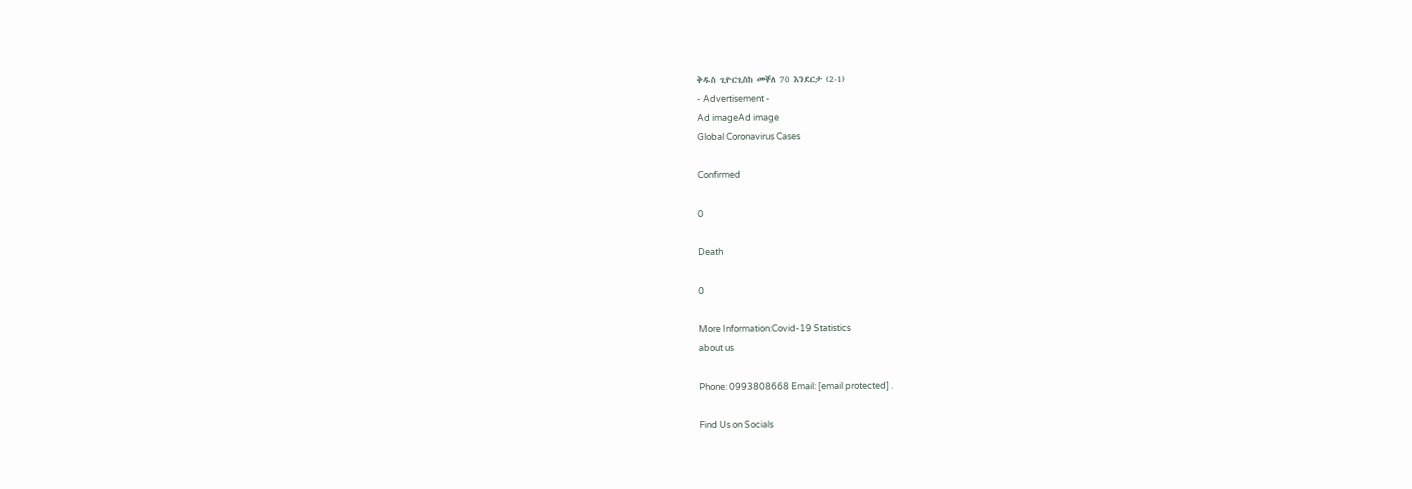ቅዱስ ጊዮርጊስከ መቐለ 70 እንደርታ (2-1)
- Advertisement -
Ad imageAd image
Global Coronavirus Cases

Confirmed

0

Death

0

More Information:Covid-19 Statistics
about us

Phone: 0993808668 Email: [email protected] .

Find Us on Socials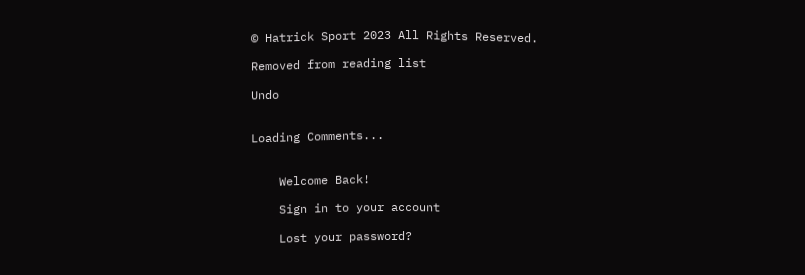© Hatrick Sport 2023 All Rights Reserved.

Removed from reading list

Undo


Loading Comments...


    Welcome Back!

    Sign in to your account

    Lost your password?